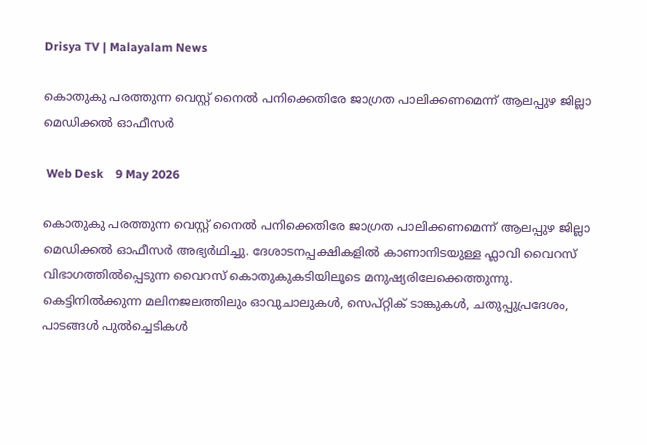Drisya TV | Malayalam News

കൊതുകു പരത്തുന്ന വെസ്റ്റ് നൈൽ പനിക്കെതിരേ ജാഗ്രത പാലിക്കണമെന്ന് ആലപ്പുഴ ജില്ലാ മെഡിക്കൽ ഓഫീസർ

 Web Desk    9 May 2026

കൊതുകു പരത്തുന്ന വെസ്റ്റ് നൈൽ പനിക്കെതിരേ ജാഗ്രത പാലിക്കണമെന്ന് ആലപ്പുഴ ജില്ലാ മെഡിക്കൽ ഓഫീസർ അഭ്യർഥിച്ചു. ദേശാടനപ്പക്ഷികളിൽ കാണാനിടയുള്ള ഫ്ലാവി വൈറസ് വിഭാഗത്തിൽപ്പെടുന്ന വൈറസ് കൊതുകുകടിയിലൂടെ മനുഷ്യരിലേക്കെത്തുന്നു. കെട്ടിനിൽക്കുന്ന മലിനജലത്തിലും ഓവുചാലുകൾ, സെപ്റ്റിക് ടാങ്കുകൾ, ചതുപ്പുപ്രദേശം, പാടങ്ങൾ പുൽച്ചെടികൾ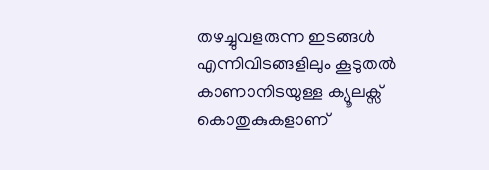തഴച്ചുവളരുന്ന ഇടങ്ങൾ എന്നിവിടങ്ങളിലും കൂടുതൽ കാണാനിടയുള്ള ക്യൂലക്സ് കൊതുകുകളാണ്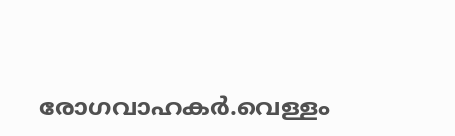രോഗവാഹകർ.വെള്ളം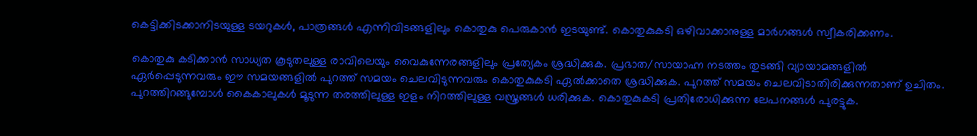കെട്ടിക്കിടക്കാനിടയുള്ള ടയറുകൾ, പാത്രങ്ങൾ എന്നിവിടങ്ങളിലും കൊതുകു പെരുകാൻ ഇടയുണ്ട്. കൊതുകുകടി ഒഴിവാക്കാനുള്ള മാർഗങ്ങൾ സ്വീകരിക്കണം.

കൊതുകു കടിക്കാൻ സാധ്യത കൂടുതലുള്ള രാവിലെയും വൈകുന്നേരങ്ങളിലും പ്രത്യേകം ശ്രദ്ധിക്കുക. പ്രഭാത/സായാഹ്ന നടത്തം തുടങ്ങി വ്യായാമങ്ങളിൽ ഏർപ്പെടുന്നവരും ഈ സമയങ്ങളിൽ പുറത്ത് സമയം ചെലവിടുന്നവരും കൊതുകുകടി ഏൽക്കാതെ ശ്രദ്ധിക്കുക. പുറത്ത് സമയം ചെലവിടാതിരിക്കുന്നതാണ് ഉചിതം. പുറത്തിറങ്ങുമ്പോൾ കൈകാലുകൾ മൂടുന്ന തരത്തിലുള്ള ഇളം നിറത്തിലുള്ള വസ്ത്രങ്ങൾ ധരിക്കുക. കൊതുകുകടി പ്രതിരോധിക്കുന്ന ലേപനങ്ങൾ പുരട്ടുക.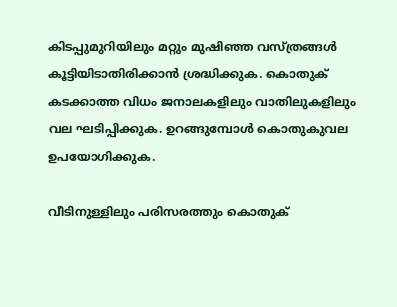കിടപ്പുമുറിയിലും മറ്റും മുഷിഞ്ഞ വസ്ത്രങ്ങൾ കൂട്ടിയിടാതിരിക്കാൻ ശ്രദ്ധിക്കുക. കൊതുക് കടക്കാത്ത വിധം ജനാലകളിലും വാതിലുകളിലും വല ഘടിപ്പിക്കുക. ഉറങ്ങുമ്പോൾ കൊതുകുവല ഉപയോഗിക്കുക.

വീടിനുള്ളിലും പരിസരത്തും കൊതുക്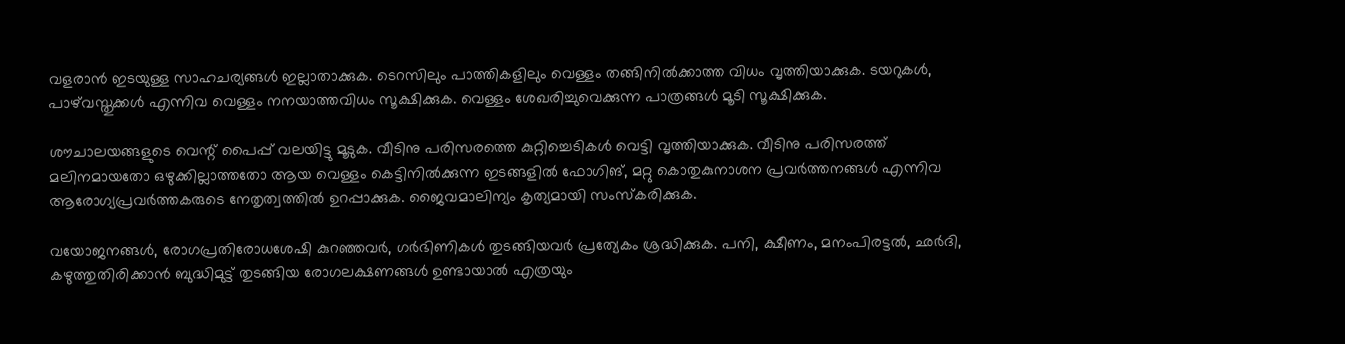വളരാൻ ഇടയുള്ള സാഹചര്യങ്ങൾ ഇല്ലാതാക്കുക. ടെറസിലും പാത്തികളിലും വെള്ളം തങ്ങിനിൽക്കാത്ത വിധം വൃത്തിയാക്കുക. ടയറുകൾ, പാഴ്‌വസ്തുക്കൾ എന്നിവ വെള്ളം നനയാത്തവിധം സൂക്ഷിക്കുക. വെള്ളം ശേഖരിച്ചുവെക്കുന്ന പാത്രങ്ങൾ മൂടി സൂക്ഷിക്കുക.

ശൗചാലയങ്ങളുടെ വെന്റ്‌ പൈപ്പ് വലയിട്ടു മൂടുക. വീടിനു പരിസരത്തെ കുറ്റിച്ചെടികൾ വെട്ടി വൃത്തിയാക്കുക. വീടിനു പരിസരത്ത് മലിനമായതോ ഒഴുക്കില്ലാത്തതോ ആയ വെള്ളം കെട്ടിനിൽക്കുന്ന ഇടങ്ങളിൽ ഫോഗിങ്, മറ്റു കൊതുകുനാശന പ്രവർത്തനങ്ങൾ എന്നിവ ആരോഗ്യപ്രവർത്തകരുടെ നേതൃത്വത്തിൽ ഉറപ്പാക്കുക. ജൈവമാലിന്യം കൃത്യമായി സംസ്കരിക്കുക.

വയോജനങ്ങൾ, രോഗപ്രതിരോധശേഷി കുറഞ്ഞവർ, ഗർഭിണികൾ തുടങ്ങിയവർ പ്രത്യേകം ശ്രദ്ധിക്കുക. പനി, ക്ഷീണം, മനംപിരട്ടൽ, ഛർദി, കഴുത്തുതിരിക്കാൻ ബുദ്ധിമുട്ട് തുടങ്ങിയ രോഗലക്ഷണങ്ങൾ ഉണ്ടായാൽ എത്രയും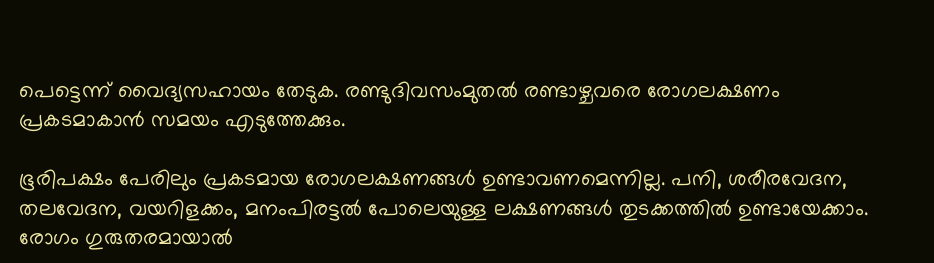പെട്ടെന്ന് വൈദ്യസഹായം തേടുക. രണ്ടുദിവസംമുതൽ രണ്ടാഴ്ചവരെ രോഗലക്ഷണം പ്രകടമാകാൻ സമയം എടുത്തേക്കും.

ഭൂരിപക്ഷം പേരിലും പ്രകടമായ രോഗലക്ഷണങ്ങൾ ഉണ്ടാവണമെന്നില്ല. പനി, ശരീരവേദന, തലവേദന, വയറിളക്കം, മനംപിരട്ടൽ പോലെയുള്ള ലക്ഷണങ്ങൾ തുടക്കത്തിൽ ഉണ്ടായേക്കാം. രോഗം ഗുരുതരമായാൽ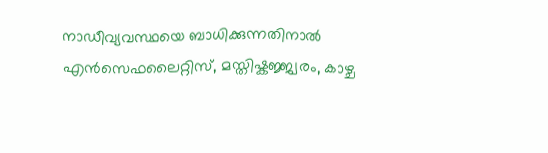നാഡീവ്യവസ്ഥയെ ബാധിക്കുന്നതിനാൽ എൻസെഫലൈറ്റിസ്, മസ്തിഷ്കജ്ജ്വരം, കാഴ്ച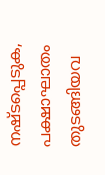നഷ്ടപ്പെടുക, പക്ഷാഘാതം തുടങ്ങിയവ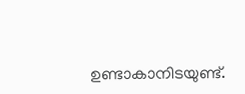ഉണ്ടാകാനിടയുണ്ട്.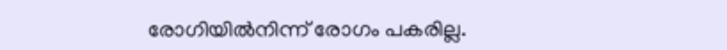രോഗിയിൽനിന്ന് രോഗം പകരില്ല.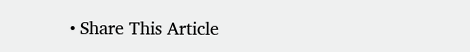• Share This Article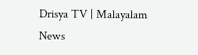Drisya TV | Malayalam News